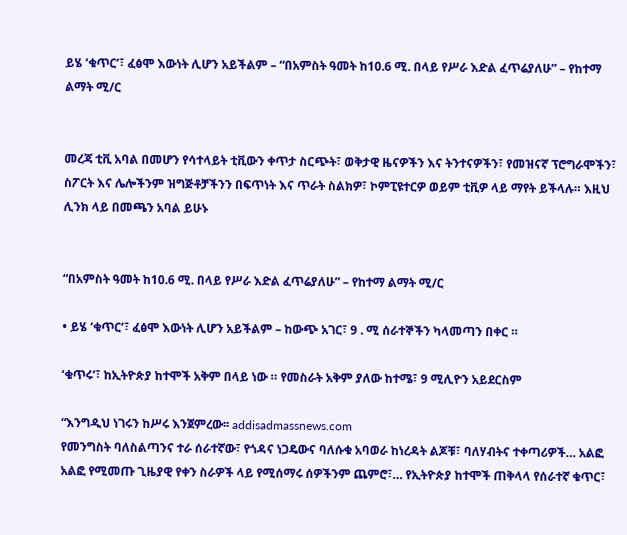ይሄ ‘ቁጥር’፣ ፈፅሞ እውነት ሊሆን አይችልም – “በአምስት ዓመት ከ10.6 ሚ. በላይ የሥራ እድል ፈጥሬያለሁ” – የከተማ ልማት ሚ/ር


መረጃ ቲቪ አባል በመሆን የሳተላይት ቲቪውን ቀጥታ ስርጭት፣ ወቅታዊ ዜናዎችን እና ትንተናዎችን፣ የመዝናኛ ፕሮግራሞችን፣ ስፖርት እና ሌሎችንም ዝግጅቶቻችንን በፍጥነት እና ጥራት ስልክዎ፣ ኮምፒዩተርዎ ወይም ቲቪዎ ላይ ማየት ይችላሉ። እዚህ ሊንክ ላይ በመጫን አባል ይሁኑ


“በአምስት ዓመት ከ10.6 ሚ. በላይ የሥራ እድል ፈጥሬያለሁ” – የከተማ ልማት ሚ/ር

• ይሄ ‘ቁጥር’፣ ፈፅሞ እውነት ሊሆን አይችልም – ከውጭ አገር፣ 9 . ሚ ሰራተኞችን ካላመጣን በቀር ።

‘ቁጥሩ’፣ ከኢትዮጵያ ከተሞች አቅም በላይ ነው ። የመስራት አቅም ያለው ከተሜ፣ 9 ሚሊዮን አይደርስም

“እንግዲህ ነገሩን ከሥሩ እንጀምረው፡፡ addisadmassnews.com
የመንግስት ባለስልጣንና ተራ ሰራተኛው፣ የጎዳና ነጋዴውና ባለሱቁ አባወራ ከነረዳት ልጆቹ፣ ባለሃብትና ተቀጣሪዎች… አልፎ አልፎ የሚመጡ ጊዜያዊ የቀን ስራዎች ላይ የሚሰማሩ ሰዎችንም ጨምሮ፣… የኢትዮጵያ ከተሞች ጠቅላላ የሰራተኛ ቁጥር፣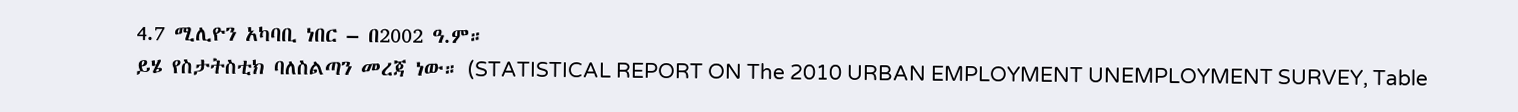4.7 ሚሊዮን አካባቢ ነበር – በ2002 ዓ.ም።
ይሄ የስታትስቲክ ባለስልጣን መረጃ ነው። (STATISTICAL REPORT ON The 2010 URBAN EMPLOYMENT UNEMPLOYMENT SURVEY, Table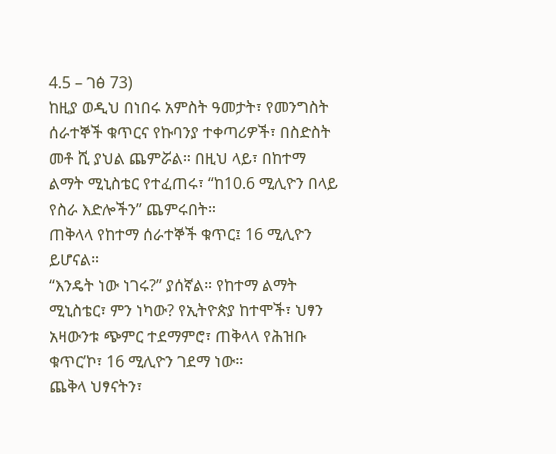4.5 – ገፅ 73)
ከዚያ ወዲህ በነበሩ አምስት ዓመታት፣ የመንግስት ሰራተኞች ቁጥርና የኩባንያ ተቀጣሪዎች፣ በስድስት መቶ ሺ ያህል ጨምሯል። በዚህ ላይ፣ በከተማ ልማት ሚኒስቴር የተፈጠሩ፣ “ከ10.6 ሚሊዮን በላይ የስራ እድሎችን” ጨምሩበት።
ጠቅላላ የከተማ ሰራተኞች ቁጥር፤ 16 ሚሊዮን ይሆናል።
“እንዴት ነው ነገሩ?” ያሰኛል። የከተማ ልማት ሚኒስቴር፣ ምን ነካው? የኢትዮጵያ ከተሞች፣ ህፃን አዛውንቱ ጭምር ተደማምሮ፣ ጠቅላላ የሕዝቡ ቁጥር’ኮ፣ 16 ሚሊዮን ገደማ ነው።
ጨቅላ ህፃናትን፣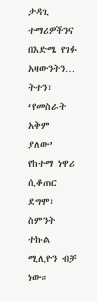ታዳጊ ተማሪዎችንና በእድሜ የገፉ አዛውንትን… ትተን፣ ‘የመስራት አቅም ያለው’ የከተማ ነዋሪ ሲቆጠር ደግሞ፣ ስምንት ተኩል ሚሊዮን ብቻ ነው።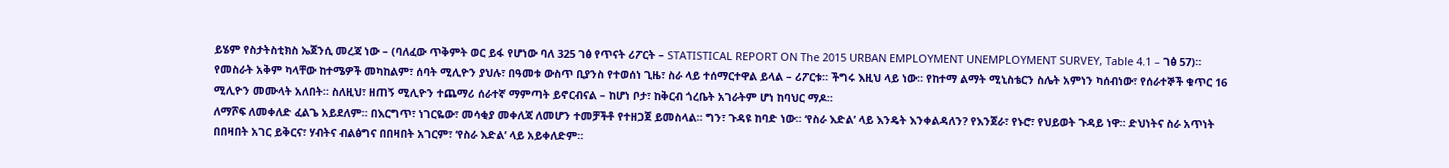ይሄም የስታትስቲክስ ኤጀንሲ መረጃ ነው – (ባለፈው ጥቅምት ወር ይፋ የሆነው ባለ 325 ገፅ የጥናት ሪፖርት – STATISTICAL REPORT ON The 2015 URBAN EMPLOYMENT UNEMPLOYMENT SURVEY, Table 4.1 – ገፅ 57)።
የመስራት አቅም ካላቸው ከተሜዎች መካከልም፣ ሰባት ሚሊዮን ያህሉ፣ በዓመቱ ውስጥ ቢያንስ የተወሰነ ጊዜ፣ ስራ ላይ ተሰማርተዋል ይላል – ሪፖርቱ። ችግሩ እዚህ ላይ ነው። የከተማ ልማት ሚኒስቴርን ስሌት አምነን ካሰብነው፣ የሰራተኞች ቁጥር 16 ሚሊዮን መሙላት አለበት። ስለዚህ፣ ዘጠኝ ሚሊዮን ተጨማሪ ሰራተኛ ማምጣት ይኖርብናል – ከሆነ ቦታ፣ ከቅርብ ጎረቤት አገራትም ሆነ ከባህር ማዶ።
ለማሾፍ ለመቀለድ ፈልጌ አይደለም። በእርግጥ፣ ነገርዬው፣ መሳቂያ መቀለጃ ለመሆን ተመቻችቶ የተዘጋጀ ይመስላል። ግን፣ ጉዳዩ ከባድ ነው። ‘የስራ እድል’ ላይ እንዴት እንቀልዳለን? የእንጀራ፣ የኑሮ፣ የህይወት ጉዳይ ነዋ። ድህነትና ስራ አጥነት በበዛበት አገር ይቅርና፣ ሃብትና ብልፅግና በበዛበት አገርም፣ ‘የስራ እድል’ ላይ አይቀለድም።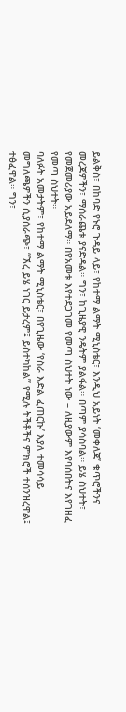ይልቅስ፣ በከባድ የኑሮ ጉዳይ ላይ፣ የከተማ ልማት ሚኒስቴር፣ እንዲህ አይነት ‘መቀለጃ’ ቁጥሮችንና መረጃዎችን፣ ማሰራጨቱ ያናድዳል። ግን፣ ከጊዜያዊ ንዴትም ያልፋል። በጣም ያሳስባል። ይሄ ስህተት፣ የመጀመሪያው አይደለማ። በየአመቱ እየተደጋገመ የመጣ ስህተት ነው – ለዚያውም እየባሰበትና እየገዘፈ የመጣ ስህተት።
ባለፉት አመታትም፣ የከተማ ልማት ሚኒስቴር፣ በየጊዜው ‘የስራ እድል ፈጠርኩ’ እያለ ተመሳሳይ መግለጫዎችን ሲያሰራጭ፣ “ኧረ ይሄ ነገር ይታረም፤ ይስተካከል” የሚሉ ትችቶችና ምክሮች ተሰንዝረዋል፤ ተፅፈዋል። ግን፣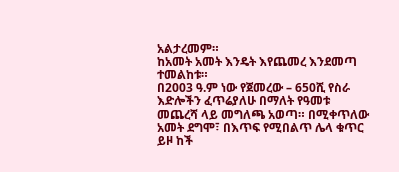አልታረመም።
ከአመት አመት እንዴት እየጨመረ እንደመጣ ተመልከቱ።
በ2003 ዓ.ም ነው የጀመረው – 650ሺ የስራ እድሎችን ፈጥሬያለሁ በማለት የዓመቱ መጨረሻ ላይ መግለጫ አወጣ። በሚቀጥለው አመት ደግሞ፣ በእጥፍ የሚበልጥ ሌላ ቁጥር ይዞ ከች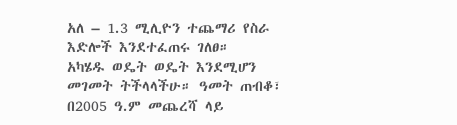አለ – 1.3 ሚሊዮን ተጨማሪ የስራ እድሎች እንደተፈጠሩ ገለፀ።
አካሄዱ ወዴት ወዴት እንደሚሆን መገመት ትችላላችሁ። ዓመት ጠብቆ፣ በ2005 ዓ.ም መጨረሻ ላይ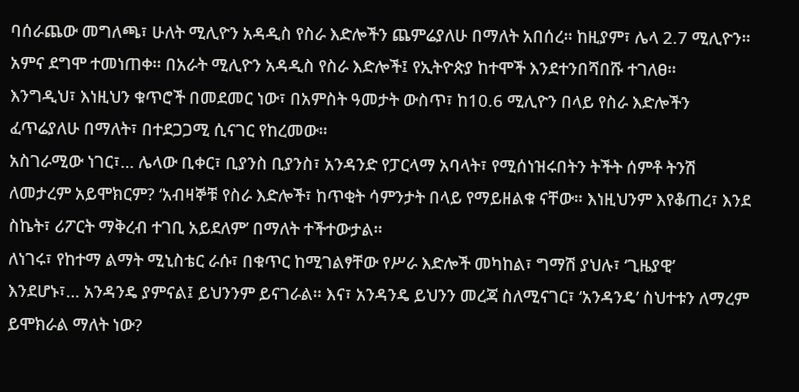ባሰራጨው መግለጫ፣ ሁለት ሚሊዮን አዳዲስ የስራ እድሎችን ጨምሬያለሁ በማለት አበሰረ። ከዚያም፣ ሌላ 2.7 ሚሊዮን። አምና ደግሞ ተመነጠቀ። በአራት ሚሊዮን አዳዲስ የስራ እድሎች፤ የኢትዮጵያ ከተሞች እንደተንበሻበሹ ተገለፀ።
እንግዲህ፣ እነዚህን ቁጥሮች በመደመር ነው፣ በአምስት ዓመታት ውስጥ፣ ከ10.6 ሚሊዮን በላይ የስራ እድሎችን ፈጥሬያለሁ በማለት፣ በተደጋጋሚ ሲናገር የከረመው።
አስገራሚው ነገር፣… ሌላው ቢቀር፣ ቢያንስ ቢያንስ፣ አንዳንድ የፓርላማ አባላት፣ የሚሰነዝሩበትን ትችት ሰምቶ ትንሽ ለመታረም አይሞክርም? ‘አብዛኞቹ የስራ እድሎች፣ ከጥቂት ሳምንታት በላይ የማይዘልቁ ናቸው። እነዚህንም እየቆጠረ፣ እንደ ስኬት፣ ሪፖርት ማቅረብ ተገቢ አይደለም’ በማለት ተችተውታል።
ለነገሩ፣ የከተማ ልማት ሚኒስቴር ራሱ፣ በቁጥር ከሚገልፃቸው የሥራ እድሎች መካከል፣ ግማሽ ያህሉ፣ ‘ጊዜያዊ’ እንደሆኑ፣… አንዳንዴ ያምናል፤ ይህንንም ይናገራል። እና፣ አንዳንዴ ይህንን መረጃ ስለሚናገር፣ ‘አንዳንዴ’ ስህተቱን ለማረም ይሞክራል ማለት ነው?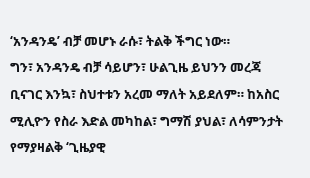‘አንዳንዴ’ ብቻ መሆኑ ራሱ፣ ትልቅ ችግር ነው።
ግን፣ አንዳንዴ ብቻ ሳይሆን፣ ሁልጊዜ ይህንን መረጃ ቢናገር እንኳ፣ ስህተቱን አረመ ማለት አይደለም። ከአስር ሚሊዮን የስራ እድል መካከል፣ ግማሽ ያህል፣ ለሳምንታት የማያዛልቅ ‘ጊዜያዊ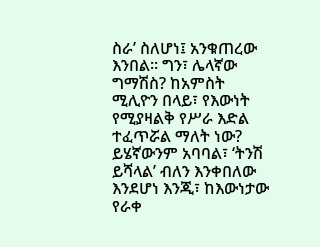ስራ’ ስለሆነ፤ አንቁጠረው እንበል። ግን፣ ሌላኛው ግማሽስ? ከአምስት ሚሊዮን በላይ፣ የእውነት የሚያዛልቅ የሥራ እድል ተፈጥሯል ማለት ነው? ይሄኛውንም አባባል፣ ‘ትንሽ ይሻላል’ ብለን እንቀበለው እንደሆነ እንጂ፣ ከእውነታው የራቀ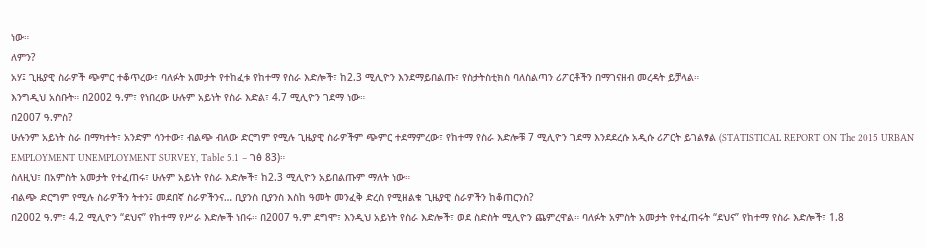ነው።
ለምን?
አሃ፤ ጊዜያዊ ስራዎች ጭምር ተቆጥረው፣ ባለፉት አመታት የተከፈቱ የከተማ የስራ እድሎች፣ ከ2.3 ሚሊዮን እንደማይበልጡ፣ የስታትስቲክስ ባለስልጣን ሪፖርቶችን በማገናዘብ መረዳት ይቻላል።
እንግዲህ አስቡት። በ2002 ዓ.ም፣ የነበረው ሁሉም አይነት የስራ እድል፣ 4.7 ሚሊዮን ገደማ ነው።
በ2007 ዓ.ምስ?
ሁሉንም አይነት ስራ በማካተት፣ አንድም ሳንተው፣ ብልጭ ብለው ድርግም የሚሉ ጊዜያዊ ስራዎችም ጭምር ተደማምረው፣ የከተማ የስራ እድሎቹ 7 ሚሊዮን ገደማ እንደደረሱ አዲሱ ሪፖርት ይገልፃል (STATISTICAL REPORT ON The 2015 URBAN EMPLOYMENT UNEMPLOYMENT SURVEY, Table 5.1 – ገፅ 83)።
ስለዚህ፣ በአምስት አመታት የተፈጠሩ፣ ሁሉም አይነት የስራ እድሎች፣ ከ2.3 ሚሊዮን አይበልጡም ማለት ነው።
ብልጭ ድርግም የሚሉ ስራዎችን ትተን፤ መደበኛ ስራዎችንና… ቢያንስ ቢያንስ እስከ ዓመት መንፈቅ ድረስ የሚዘልቁ ጊዜያዊ ስራዎችን ከቆጠርንስ?
በ2002 ዓ.ም፣ 4.2 ሚሊዮን “ደህና” የከተማ የሥራ እድሎች ነበሩ። በ2007 ዓ.ም ደግሞ፣ እንዲህ አይነት የስራ እድሎች፣ ወደ ስድስት ሚሊዮን ጨምረዋል። ባለፉት አምስት አመታት የተፈጠሩት “ደህና” የከተማ የስራ እድሎች፣ 1.8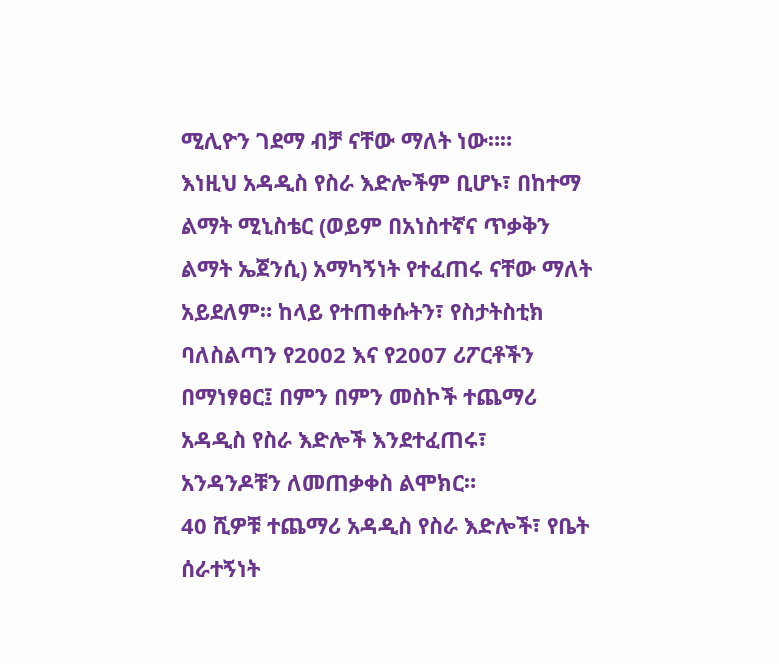ሚሊዮን ገደማ ብቻ ናቸው ማለት ነው።።
እነዚህ አዳዲስ የስራ እድሎችም ቢሆኑ፣ በከተማ ልማት ሚኒስቴር (ወይም በአነስተኛና ጥቃቅን ልማት ኤጀንሲ) አማካኝነት የተፈጠሩ ናቸው ማለት አይደለም። ከላይ የተጠቀሱትን፣ የስታትስቲክ ባለስልጣን የ2002 እና የ2007 ሪፖርቶችን በማነፃፀር፤ በምን በምን መስኮች ተጨማሪ አዳዲስ የስራ እድሎች እንደተፈጠሩ፣ አንዳንዶቹን ለመጠቃቀስ ልሞክር።
40 ሺዎቹ ተጨማሪ አዳዲስ የስራ እድሎች፣ የቤት ሰራተኝነት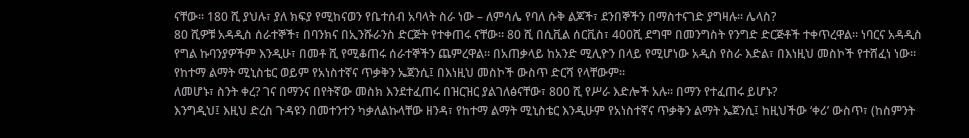ናቸው። 180 ሺ ያህሉ፣ ያለ ክፍያ የሚከናወን የቤተሰብ አባላት ስራ ነው – ለምሳሌ የባለ ሱቅ ልጆች፣ ደንበኞችን በማስተናገድ ያግዛሉ። ሌላስ?
80 ሺዎቹ አዳዲስ ሰራተኞች፣ በባንክና በኢንሹራንስ ድርጅት የተቀጠሩ ናቸው። 80 ሺ በሲቪል ሰርቪስ፣ 400ሺ ደግሞ በመንግስት የንግድ ድርጅቶች ተቀጥረዋል። ነባርና አዳዲስ የግል ኩባንያዎችም እንዲሁ፣ በመቶ ሺ የሚቆጠሩ ሰራተኞችን ጨምረዋል። በአጠቃላይ ከአንድ ሚሊዮን በላይ የሚሆነው አዲስ የስራ እድል፣ በእነዚህ መስኮች የተሸፈነ ነው። የከተማ ልማት ሚኒስቴር ወይም የአነስተኛና ጥቃቅን ኤጀንሲ፤ በእነዚህ መስኮች ውስጥ ድርሻ የላቸውም።
ለመሆኑ፣ ስንት ቀረ? ገና በማንና በየትኛው መስክ እንደተፈጠሩ በዝርዝር ያልገለፅናቸው፣ 800 ሺ የሥራ እድሎች አሉ። በማን የተፈጠሩ ይሆኑ?
እንግዲህ፤ እዚህ ድረስ ጉዳዩን በመተንተን ካቃለልኩላቸው ዘንዳ፣ የከተማ ልማት ሚኒስቴር እንዲሁም የአነስተኛና ጥቃቅን ልማት ኤጀንሲ፤ ከዚህችው ‘ቀሪ’ ውስጥ፣ (ከስምንት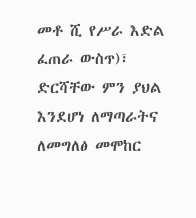መቶ ሺ የሥራ እድል ፈጠራ ውስጥ)፣ ድርሻቸው ምን ያህል እንደሆነ ለማጣራትና ለመግለፅ መሞከር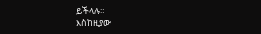ይችላሉ።
እስከዚያው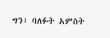ግን፣ ባለፉት አምስት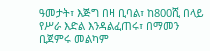ዓመታት፣ እጅግ በዛ ቢባል፣ ከ800ሺ በላይ የሥራ እድል እንዳልፈጠሩ፣ በማመን ቢጀምሩ መልካም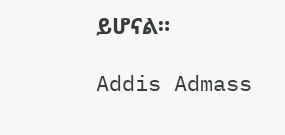ይሆናል።

Addis Admass